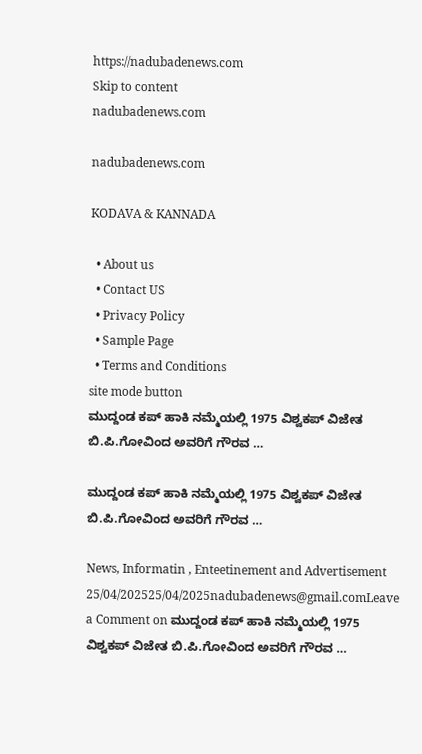https://nadubadenews.com
Skip to content
nadubadenews.com

nadubadenews.com

KODAVA & KANNADA

  • About us
  • Contact US
  • Privacy Policy
  • Sample Page
  • Terms and Conditions
site mode button
ಮುದ್ದಂಡ ಕಪ್ ಹಾಕಿ ನಮ್ಮೆಯಲ್ಲಿ 1975 ವಿಶ್ವಕಪ್ ವಿಜೇತ ಬಿ.ಪಿ.ಗೋವಿಂದ ಅವರಿಗೆ ಗೌರವ …

ಮುದ್ದಂಡ ಕಪ್ ಹಾಕಿ ನಮ್ಮೆಯಲ್ಲಿ 1975 ವಿಶ್ವಕಪ್ ವಿಜೇತ ಬಿ.ಪಿ.ಗೋವಿಂದ ಅವರಿಗೆ ಗೌರವ …

News, Informatin , Enteetinement and Advertisement
25/04/202525/04/2025nadubadenews@gmail.comLeave a Comment on ಮುದ್ದಂಡ ಕಪ್ ಹಾಕಿ ನಮ್ಮೆಯಲ್ಲಿ 1975 ವಿಶ್ವಕಪ್ ವಿಜೇತ ಬಿ.ಪಿ.ಗೋವಿಂದ ಅವರಿಗೆ ಗೌರವ …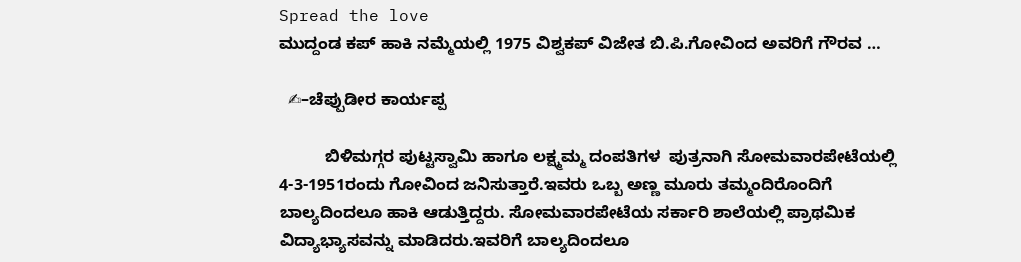Spread the love
ಮುದ್ದಂಡ ಕಪ್ ಹಾಕಿ ನಮ್ಮೆಯಲ್ಲಿ 1975 ವಿಶ್ವಕಪ್ ವಿಜೇತ ಬಿ.ಪಿ.ಗೋವಿಂದ ಅವರಿಗೆ ಗೌರವ …

  ✍–ಚೆಪ್ಪುಡೀರ ಕಾರ್ಯಪ್ಪ

          ಬಿಳಿಮಗ್ಗರ ಪುಟ್ಟಸ್ವಾಮಿ ಹಾಗೂ ಲಕ್ಷ್ಮಮ್ಮ ದಂಪತಿಗಳ  ಪುತ್ರನಾಗಿ ಸೋಮವಾರಪೇಟೆಯಲ್ಲಿ 4-3-1951ರಂದು ಗೋವಿಂದ ಜನಿಸುತ್ತಾರೆ.ಇವರು ಒಬ್ಬ ಅಣ್ಣ ಮೂರು ತಮ್ಮಂದಿರೊಂದಿಗೆ ಬಾಲ್ಯದಿಂದಲೂ ಹಾಕಿ ಆಡುತ್ತಿದ್ದರು. ಸೋಮವಾರಪೇಟೆಯ ಸರ್ಕಾರಿ ಶಾಲೆಯಲ್ಲಿ ಪ್ರಾಥಮಿಕ ವಿದ್ಯಾಭ್ಯಾಸವನ್ನು ಮಾಡಿದರು.ಇವರಿಗೆ ಬಾಲ್ಯದಿಂದಲೂ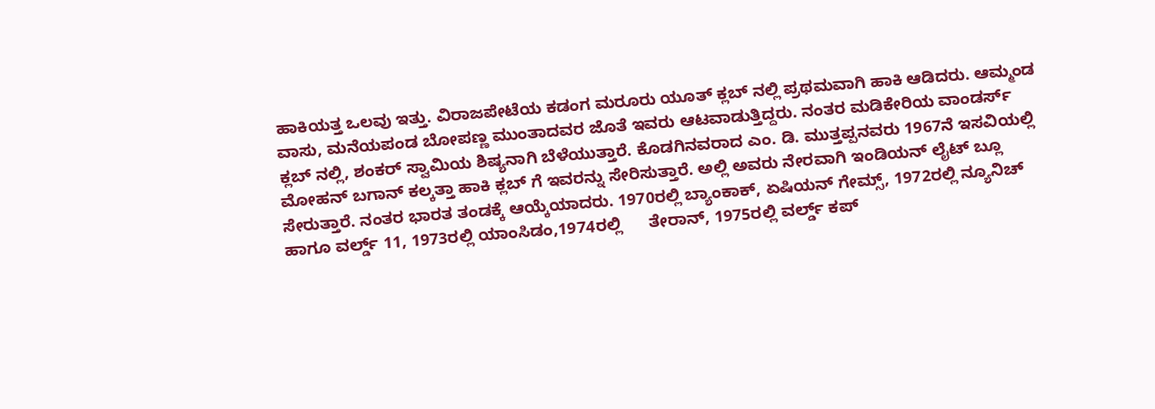ಹಾಕಿಯತ್ತ ಒಲವು ಇತ್ತು. ವಿರಾಜಪೇಟೆಯ ಕಡಂಗ ಮರೂರು ಯೂತ್ ಕ್ಲಬ್ ನಲ್ಲಿ ಪ್ರಥಮವಾಗಿ ಹಾಕಿ ಆಡಿದರು. ಆಮ್ಮಂಡ ವಾಸು, ಮನೆಯಪಂಡ ಬೋಪಣ್ಣ ಮುಂತಾದವರ ಜೊತೆ ಇವರು ಆಟವಾಡುತ್ತಿದ್ದರು. ನಂತರ ಮಡಿಕೇರಿಯ ವಾಂಡರ್ಸ್ ಕ್ಲಬ್ ನಲ್ಲಿ, ಶಂಕರ್ ಸ್ವಾಮಿಯ ಶಿಷ್ಯನಾಗಿ ಬೆಳೆಯುತ್ತಾರೆ. ಕೊಡಗಿನವರಾದ ಎಂ. ಡಿ. ಮುತ್ತಪ್ಪನವರು 1967ನೆ ಇಸವಿಯಲ್ಲಿ ಮೋಹನ್ ಬಗಾನ್ ಕಲ್ಕತ್ತಾ ಹಾಕಿ ಕ್ಲಬ್ ಗೆ ಇವರನ್ನು ಸೇರಿಸುತ್ತಾರೆ. ಅಲ್ಲಿ ಅವರು ನೇರವಾಗಿ ಇಂಡಿಯನ್ ಲೈಟ್ ಬ್ಲೂ ಸೇರುತ್ತಾರೆ. ನಂತರ ಭಾರತ ತಂಡಕ್ಕೆ ಆಯ್ಕೆಯಾದರು. 1970ರಲ್ಲಿ ಬ್ಯಾಂಕಾಕ್, ಏಷಿಯನ್ ಗೇಮ್ಸ್, 1972ರಲ್ಲಿ ನ್ಯೂನಿಚ್ ಹಾಗೂ ವರ್ಲ್ಡ್ 11, 1973ರಲ್ಲಿ ಯಾಂಸಿಡಂ,1974ರಲ್ಲಿ      ತೇರಾನ್, 1975ರಲ್ಲಿ ವರ್ಲ್ಡ್ ಕಪ್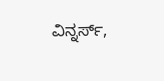ವಿನ್ನರ್ಸ್,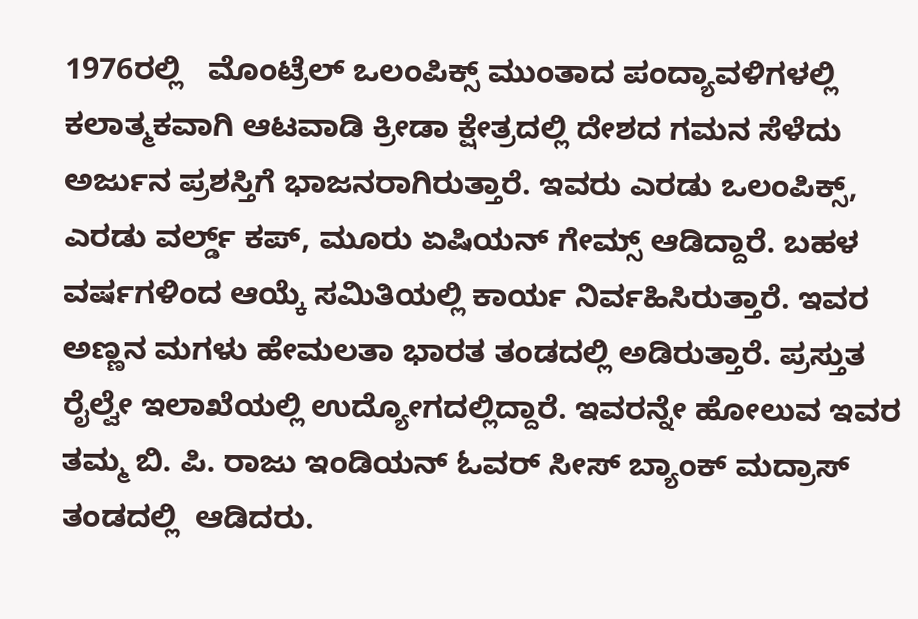1976ರಲ್ಲಿ   ಮೊಂಟ್ರೆಲ್ ಒಲಂಪಿಕ್ಸ್ ಮುಂತಾದ ಪಂದ್ಯಾವಳಿಗಳಲ್ಲಿ ಕಲಾತ್ಮಕವಾಗಿ ಆಟವಾಡಿ ಕ್ರೀಡಾ ಕ್ಷೇತ್ರದಲ್ಲಿ ದೇಶದ ಗಮನ ಸೆಳೆದು  ಅರ್ಜುನ ಪ್ರಶಸ್ತಿಗೆ ಭಾಜನರಾಗಿರುತ್ತಾರೆ. ಇವರು ಎರಡು ಒಲಂಪಿಕ್ಸ್, ಎರಡು ವರ್ಲ್ಡ್ ಕಪ್, ಮೂರು ಏಷಿಯನ್ ಗೇಮ್ಸ್ ಆಡಿದ್ದಾರೆ. ಬಹಳ ವರ್ಷಗಳಿಂದ ಆಯ್ಕೆ ಸಮಿತಿಯಲ್ಲಿ ಕಾರ್ಯ ನಿರ್ವಹಿಸಿರುತ್ತಾರೆ. ಇವರ ಅಣ್ಣನ ಮಗಳು ಹೇಮಲತಾ ಭಾರತ ತಂಡದಲ್ಲಿ ಅಡಿರುತ್ತಾರೆ. ಪ್ರಸ್ತುತ ರೈಲ್ವೇ ಇಲಾಖೆಯಲ್ಲಿ ಉದ್ಯೋಗದಲ್ಲಿದ್ದಾರೆ. ಇವರನ್ನೇ ಹೋಲುವ ಇವರ ತಮ್ಮ ಬಿ. ಪಿ. ರಾಜು ಇಂಡಿಯನ್ ಓವರ್ ಸೀಸ್ ಬ್ಯಾಂಕ್ ಮದ್ರಾಸ್ ತಂಡದಲ್ಲಿ  ಆಡಿದರು.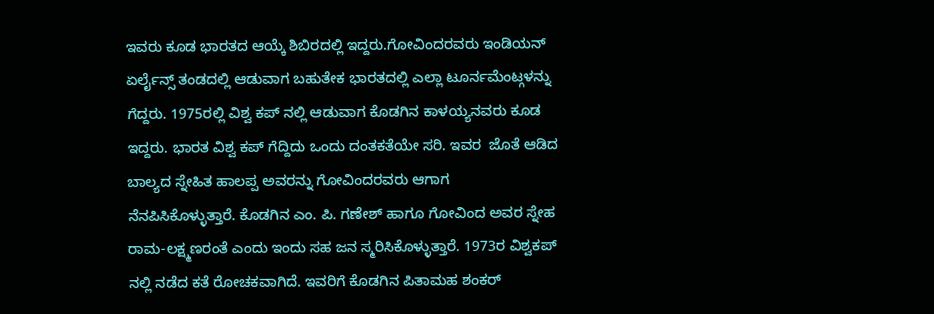ಇವರು ಕೂಡ ಭಾರತದ ಆಯ್ಕೆ ಶಿಬಿರದಲ್ಲಿ ಇದ್ದರು.ಗೋವಿಂದರವರು ಇಂಡಿಯನ್ ಏರ್ಲೈನ್ಸ್ ತಂಡದಲ್ಲಿ ಆಡುವಾಗ ಬಹುತೇಕ ಭಾರತದಲ್ಲಿ ಎಲ್ಲಾ ಟೂರ್ನಮೆಂಟ್ಗಳನ್ನು ಗೆದ್ದರು. 1975ರಲ್ಲಿ ವಿಶ್ವ ಕಪ್ ನಲ್ಲಿ ಆಡುವಾಗ ಕೊಡಗಿನ ಕಾಳಯ್ಯನವರು ಕೂಡ ಇದ್ದರು. ಭಾರತ ವಿಶ್ವ ಕಪ್ ಗೆದ್ದಿದು ಒಂದು ದಂತಕತೆಯೇ ಸರಿ. ಇವರ  ಜೊತೆ ಆಡಿದ ಬಾಲ್ಯದ ಸ್ನೇಹಿತ ಹಾಲಪ್ಪ ಅವರನ್ನು ಗೋವಿಂದರವರು ಆಗಾಗ ನೆನಪಿಸಿಕೊಳ್ಳುತ್ತಾರೆ. ಕೊಡಗಿನ ಎಂ. ಪಿ. ಗಣೇಶ್ ಹಾಗೂ ಗೋವಿಂದ ಅವರ ಸ್ನೇಹ ರಾಮ-ಲಕ್ಷ್ಮಣರಂತೆ ಎಂದು ಇಂದು ಸಹ ಜನ ಸ್ಮರಿಸಿಕೊಳ್ಳುತ್ತಾರೆ. 1973ರ ವಿಶ್ವಕಪ್ ನಲ್ಲಿ ನಡೆದ ಕತೆ ರೋಚಕವಾಗಿದೆ. ಇವರಿಗೆ ಕೊಡಗಿನ ಪಿತಾಮಹ ಶಂಕರ್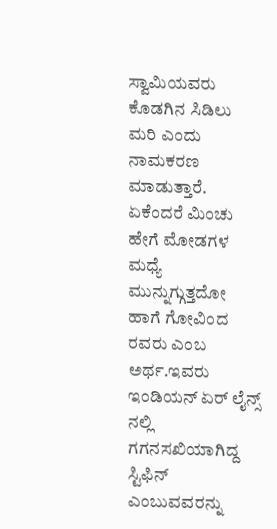ಸ್ವಾಮಿಯವರು ಕೊಡಗಿನ ಸಿಡಿಲು ಮರಿ ಎಂದು ನಾಮಕರಣ ಮಾಡುತ್ತಾರೆ.      ಏಕೆಂದರೆ ಮಿಂಚು ಹೇಗೆ ಮೋಡಗಳ ಮಧ್ಯೆ ಮುನ್ನುಗ್ಗುತ್ತದೋ ಹಾಗೆ ಗೋವಿಂದ ರವರು ಎಂಬ ಅರ್ಥ.ಇವರು ಇಂಡಿಯನ್ ಏರ್ ಲೈನ್ಸ್ ನಲ್ಲಿ ಗಗನಸಖಿಯಾಗಿದ್ದ ಸ್ಟಿಫಿನ್ ಎಂಬುವವರನ್ನು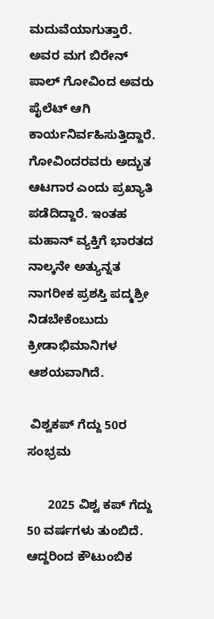ಮದುವೆಯಾಗುತ್ತಾರೆ. ಅವರ ಮಗ ಬಿರೇನ್ ಪಾಲ್ ಗೋವಿಂದ ಅವರು  ಪೈಲೆಟ್ ಆಗಿ ಕಾರ್ಯನಿರ್ವಹಿಸುತ್ತಿದ್ದಾರೆ. ಗೋವಿಂದರವರು ಅದ್ಭುತ ಆಟಗಾರ ಎಂದು ಪ್ರಖ್ಯಾತಿ ಪಡೆದಿದ್ದಾರೆ. ಇಂತಹ ಮಹಾನ್ ವ್ಯಕ್ತಿಗೆ ಭಾರತದ ನಾಲ್ಕನೇ ಅತ್ಯುನ್ನತ ನಾಗರೀಕ ಪ್ರಶಸ್ತಿ ಪದ್ಮಶ್ರೀ ನಿಡಬೇಕೆಂಬುದು ಕ್ರೀಡಾಭಿಮಾನಿಗಳ ಆಶಯವಾಗಿದೆ.

 ವಿಶ್ವಕಪ್ ಗೆದ್ದು 50ರ ಸಂಭ್ರಮ

      2025 ವಿಶ್ವ ಕಪ್ ಗೆದ್ದು 50 ವರ್ಷಗಳು ತುಂಬಿದೆ. ಆದ್ದರಿಂದ ಕೌಟುಂಬಿಕ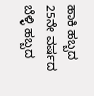ಹಾಕಿ ಹಬ್ಬದ 25ನೇ ವರ್ಷದ ಬೆಳ್ಳಿ ಹಬ್ಬದ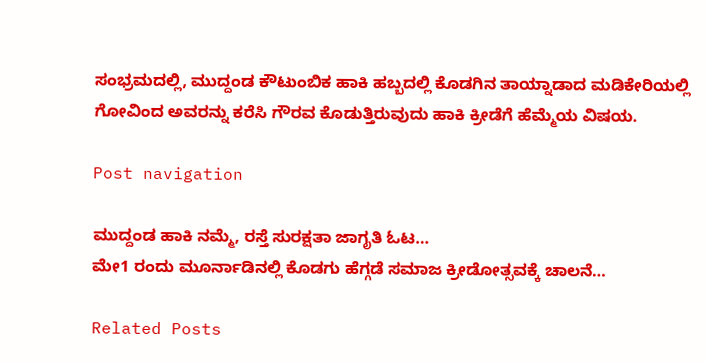ಸಂಭ್ರಮದಲ್ಲಿ, ಮುದ್ದಂಡ ಕೌಟುಂಬಿಕ ಹಾಕಿ ಹಬ್ಬದಲ್ಲಿ ಕೊಡಗಿನ ತಾಯ್ನಾಡಾದ ಮಡಿಕೇರಿಯಲ್ಲಿ ಗೋವಿಂದ ಅವರನ್ನು ಕರೆಸಿ ಗೌರವ ಕೊಡುತ್ತಿರುವುದು ಹಾಕಿ ಕ್ರೀಡೆಗೆ ಹೆಮ್ಮೆಯ ವಿಷಯ.

Post navigation

ಮುದ್ದಂಡ ಹಾಕಿ ನಮ್ಮೆ, ರಸ್ತೆ ಸುರಕ್ಷತಾ ಜಾಗೃತಿ ಓಟ…
ಮೇ1 ರಂದು ಮೂರ್ನಾಡಿನಲ್ಲಿ ಕೊಡಗು ಹೆಗ್ಗಡೆ ಸಮಾಜ ಕ್ರೀಡೋತ್ಸವಕ್ಕೆ ಚಾಲನೆ…

Related Posts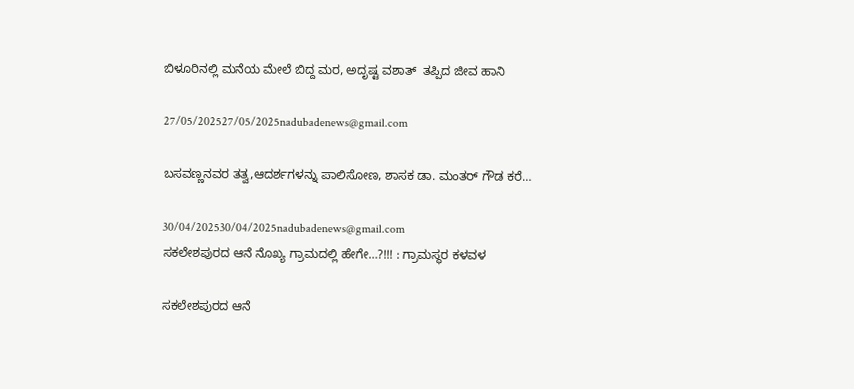ಬಿಳೂರಿನಲ್ಲಿ ಮನೆಯ ಮೇಲೆ ಬಿದ್ದ ಮರ, ಅದೃಷ್ಟ ವಶಾತ್‌  ತಪ್ಪಿದ ಜೀವ ಹಾನಿ

27/05/202527/05/2025nadubadenews@gmail.com

ಬಸವಣ್ಣನವರ ತತ್ವ,ಆದರ್ಶಗಳನ್ನು ಪಾಲಿಸೋಣ, ಶಾಸಕ ಡಾ. ಮಂತರ್‌ ಗೌಡ ಕರೆ…

30/04/202530/04/2025nadubadenews@gmail.com
ಸಕಲೇಶಪುರದ ಆನೆ ನೊಖ್ಯ ಗ್ರಾಮದಲ್ಲಿ ಹೇಗೇ…?!!! : ಗ್ರಾಮಸ್ಥರ ಕಳವಳ

ಸಕಲೇಶಪುರದ ಆನೆ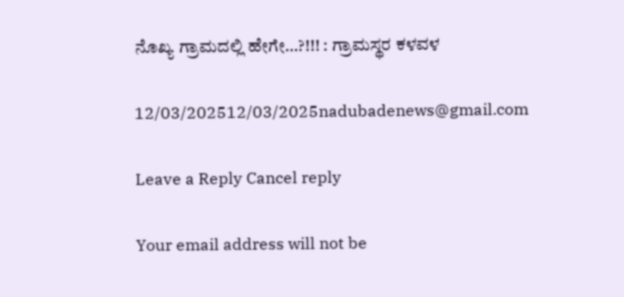ನೊಖ್ಯ ಗ್ರಾಮದಲ್ಲಿ ಹೇಗೇ…?!!! : ಗ್ರಾಮಸ್ಥರ ಕಳವಳ

12/03/202512/03/2025nadubadenews@gmail.com

Leave a Reply Cancel reply

Your email address will not be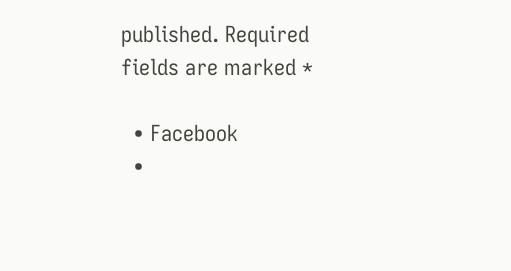published. Required fields are marked *

  • Facebook
  •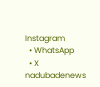Instagram
  • WhatsApp
  • X
nadubadenews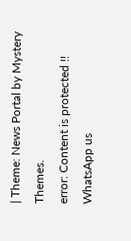| Theme: News Portal by Mystery Themes.
error: Content is protected !!
WhatsApp us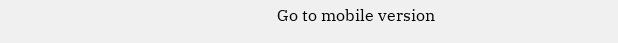Go to mobile version